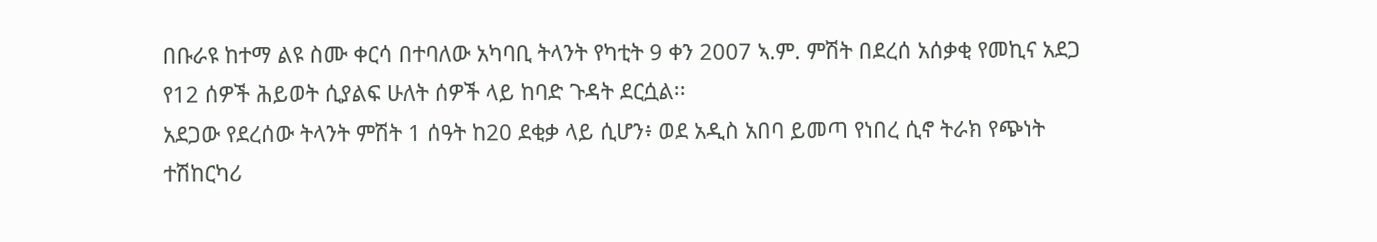በቡራዩ ከተማ ልዩ ስሙ ቀርሳ በተባለው አካባቢ ትላንት የካቲት 9 ቀን 2007 ኣ.ም. ምሽት በደረሰ አሰቃቂ የመኪና አደጋ የ12 ሰዎች ሕይወት ሲያልፍ ሁለት ሰዎች ላይ ከባድ ጉዳት ደርሷል፡፡
አደጋው የደረሰው ትላንት ምሽት 1 ሰዓት ከ20 ደቂቃ ላይ ሲሆን፥ ወደ አዲስ አበባ ይመጣ የነበረ ሲኖ ትራክ የጭነት ተሽከርካሪ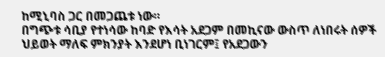ከሚኒባስ ጋር በመጋጨቱ ነው።
በግጭቱ ሳቢያ የተነሳው ከባድ የእሳት አደጋም በመኪናው ውስጥ ለነበሩት ሰዎች ህይወት ማለፍ ምክንያት እንደሆነ ቢነገርም፤ የአደጋውን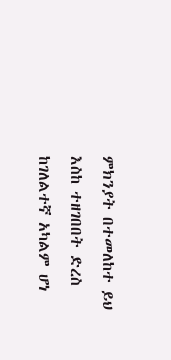ምክንያት በተመለከተ ይህ እስከ ተዘገበበት ድረስ ከገለልተኛ አካልም ሆነ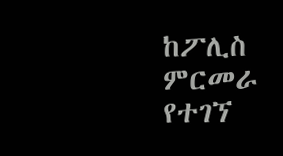ከፖሊስ ምርመራ የተገኘ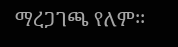ማረጋገጫ የለም፡፡